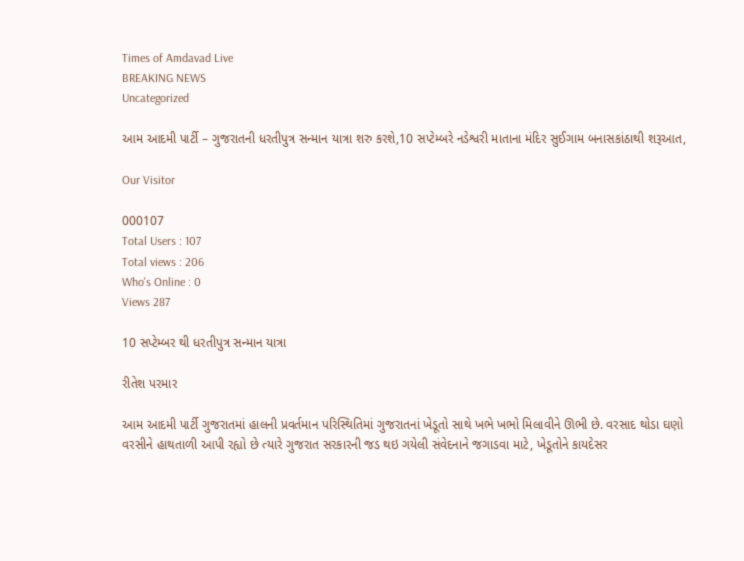Times of Amdavad Live
BREAKING NEWS
Uncategorized

આમ આદમી પાર્ટી – ગુજરાતની ધરતીપુત્ર સન્માન યાત્રા શરુ કરશે,10 સપ્ટેમ્બરે નડેશ્વરી માતાના મંદિર સુઈગામ બનાસકાંઠાથી શરૂઆત,

Our Visitor

000107
Total Users : 107
Total views : 206
Who's Online : 0
Views 287

10 સપ્ટેમ્બર થી ધરતીપુત્ર સન્માન યાત્રા

રીતેશ પરમાર

આમ આદમી પાર્ટી ગુજરાતમાં હાલની પ્રવર્તમાન પરિસ્થિતિમાં ગુજરાતનાં ખેડૂતો સાથે ખભે ખભો મિલાવીને ઊભી છે. વરસાદ થોડા ઘણો વરસીને હાથતાળી આપી રહ્યો છે ત્યારે ગુજરાત સરકારની જડ થઇ ગયેલી સંવેદનાને જગાડવા માટે, ખેડૂતોને કાયદેસર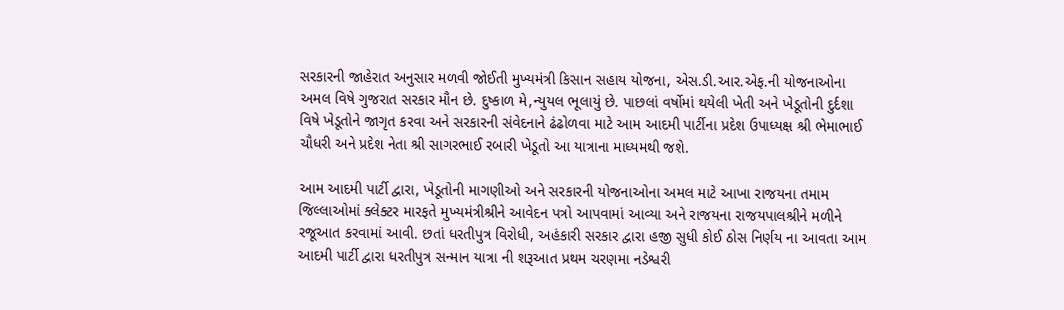સરકારની જાહેરાત અનુસાર મળવી જોઈતી મુખ્યમંત્રી કિસાન સહાય યોજના, એસ.ડી.આર.એફ.ની યોજનાઓના અમલ વિષે ગુજરાત સરકાર મૌન છે. દુષ્કાળ મે,ન્યુયલ ભૂલાયું છે. પાછલાં વર્ષોમાં થયેલી ખેતી અને ખેડૂતોની દુર્દશા વિષે ખેડૂતોને જાગૃત કરવા અને સરકારની સંવેદનાને ઢંઢોળવા માટે આમ આદમી પાર્ટીના પ્રદેશ ઉપાધ્યક્ષ શ્રી ભેમાભાઈ ચૌધરી અને પ્રદેશ નેતા શ્રી સાગરભાઈ રબારી ખેડૂતો આ યાત્રાના માધ્યમથી જશે.

આમ આદમી પાર્ટી દ્વારા, ખેડૂતોની માગણીઓ અને સરકારની યોજનાઓના અમલ માટે આખા રાજયના તમામ જિલ્લાઓમાં ક્લેક્ટર મારફતે મુખ્યમંત્રીશ્રીને આવેદન પત્રો આપવામાં આવ્યા અને રાજયના રાજયપાલશ્રીને મળીને રજૂઆત કરવામાં આવી. છતાં ધરતીપુત્ર વિરોધી, અહંકારી સરકાર દ્વારા હજી સુધી કોઈ ઠોસ નિર્ણય ના આવતા આમ આદમી પાર્ટી દ્વારા ધરતીપુત્ર સન્માન યાત્રા ની શરૂઆત પ્રથમ ચરણમા નડેશ્વરી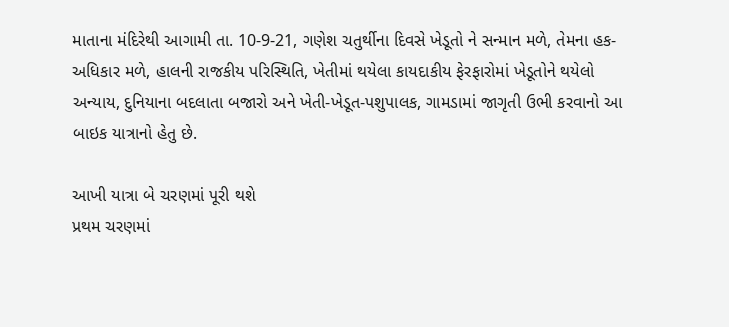માતાના મંદિરેથી આગામી તા. 10-9-21, ગણેશ ચતુર્થીના દિવસે ખેડૂતો ને સન્માન મળે, તેમના હક-અધિકાર મળે, હાલની રાજકીય પરિસ્થિતિ, ખેતીમાં થયેલા કાયદાકીય ફેરફારોમાં ખેડૂતોને થયેલો અન્યાય, દુનિયાના બદલાતા બજારો અને ખેતી-ખેડૂત-પશુપાલક, ગામડામાં જાગૃતી ઉભી કરવાનો આ બાઇક યાત્રાનો હેતુ છે.

આખી યાત્રા બે ચરણમાં પૂરી થશે
પ્રથમ ચરણમાં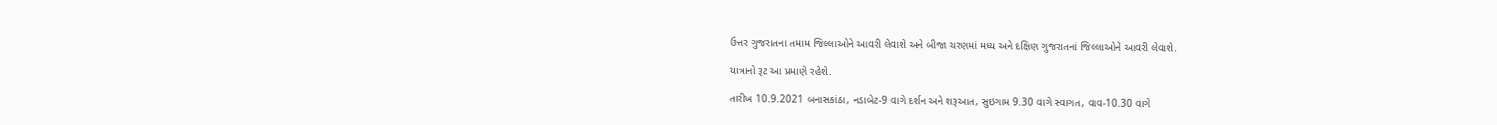ઉત્તર ગુજરાતના તમામ જિલ્લાઓને આવરી લેવાશે અને બીજા ચરણમાં મધ્ય અને દક્ષિણ ગુજરાતનાં જિલ્લાઓને આવરી લેવાશે.

યાત્રાનો રૂટ આ પ્રમાણે રહેશે.

તારીખ 10.9.2021 બનાસકાંઠા, નડાબેટ-9 વાગે દર્શન અને શરૂઆત, સુઇગામ 9.30 વાગે સ્વાગત, વાવ-10.30 વાગે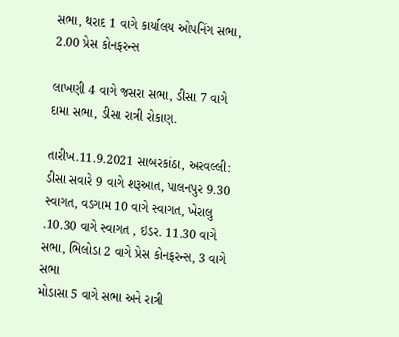સભા, થરાદ 1 વાગે કાર્યાલય ઓપનિંગ સભા, 2.00 પ્રેસ કોનફરન્સ

લાખણી 4 વાગે જસરા સભા, ડીસા 7 વાગે દામા સભા, ડીસા રાત્રી રોકાણ.

તારીખ.11.9.2021 સાબરકાંઠા, અરવલ્લી:
ડીસા સવારે 9 વાગે શરૂઆત, પાલનપુર 9.30 સ્વાગત, વડગામ 10 વાગે સ્વાગત, ખેરાલુ .10.30 વાગે સ્વાગત , ઇડર. 11.30 વાગે સભા, ભિલોડા 2 વાગે પ્રેસ કોનફરન્સ, 3 વાગે સભા
મોડાસા 5 વાગે સભા અને રાત્રી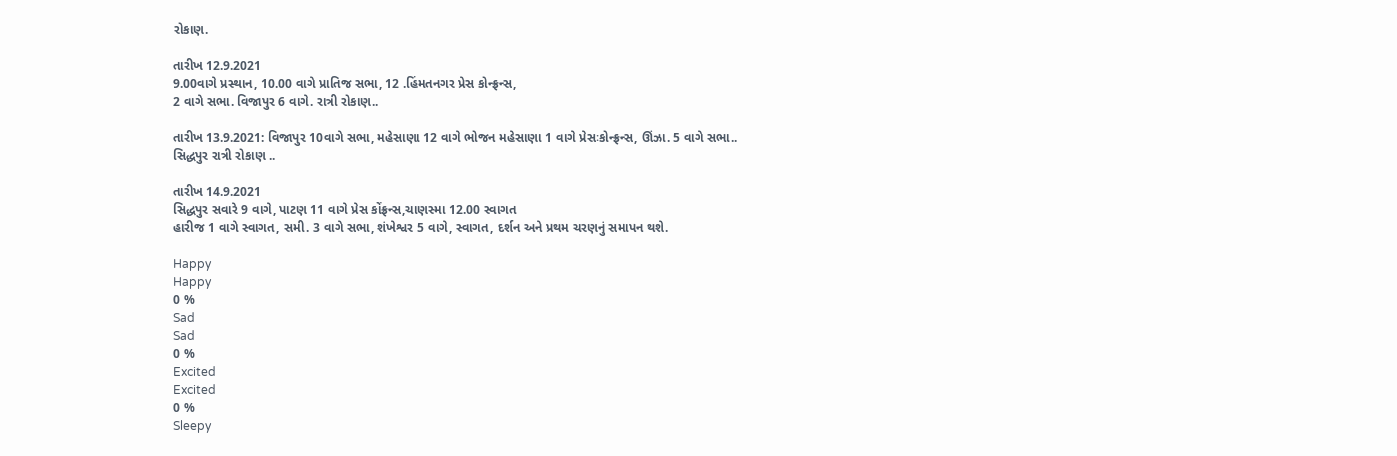રોકાણ.

તારીખ 12.9.2021
9.00વાગે પ્રસ્થાન, 10.00 વાગે પ્રાતિજ સભા, 12 .હિંમતનગર પ્રેસ કોન્ફ્રન્સ,
2 વાગે સભા. વિજાપુર 6 વાગે. રાત્રી રોકાણ..

તારીખ 13.9.2021: વિજાપુર 10વાગે સભા, મહેસાણા 12 વાગે ભોજન મહેસાણા 1 વાગે પ્રેસઃકોન્ફ્રન્સ, ઊંઝા. 5 વાગે સભા.. સિદ્ધપુર રાત્રી રોકાણ ..

તારીખ 14.9.2021
સિદ્ધપુર સવારે 9 વાગે, પાટણ 11 વાગે પ્રેસ કોંફ્રન્સ,ચાણસ્મા 12.00 સ્વાગત
હારીજ 1 વાગે સ્વાગત, સમી. 3 વાગે સભા, શંખેશ્વર 5 વાગે, સ્વાગત, દર્શન અને પ્રથમ ચરણનું સમાપન થશે.

Happy
Happy
0 %
Sad
Sad
0 %
Excited
Excited
0 %
Sleepy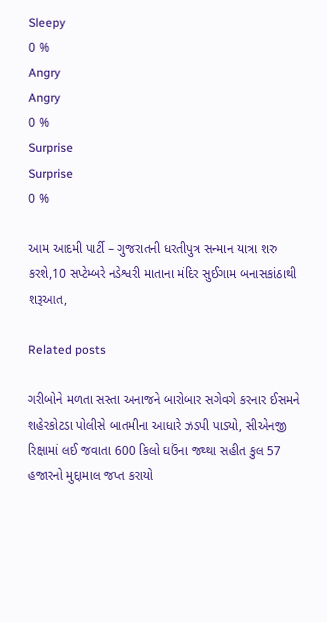Sleepy
0 %
Angry
Angry
0 %
Surprise
Surprise
0 %

આમ આદમી પાર્ટી – ગુજરાતની ધરતીપુત્ર સન્માન યાત્રા શરુ કરશે,10 સપ્ટેમ્બરે નડેશ્વરી માતાના મંદિર સુઈગામ બનાસકાંઠાથી શરૂઆત,

Related posts

ગરીબોને મળતા સસ્તા અનાજને બારોબાર સગેવગે કરનાર ઈસમને શહેરકોટડા પોલીસે બાતમીના આધારે ઝડપી પાડ્યો, સીએનજી રિક્ષામાં લઈ જવાતા 600 કિલો ઘઉંના જથ્થા સહીત કુલ 57 હજારનો મુદ્દામાલ જપ્ત કરાયો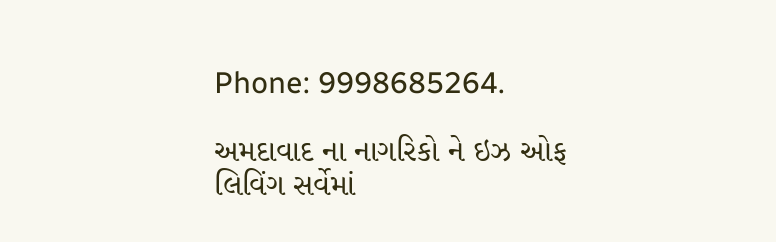Phone: 9998685264.

અમદાવાદ ના નાગરિકો ને ઇઝ ઓફ લિવિંગ સર્વેમાં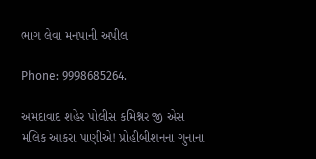ભાગ લેવા મનપાની અપીલ

Phone: 9998685264.

અમદાવાદ શહેર પોલીસ કમિશ્નર જી એસ મલિક આકરા પાણીએ! પ્રોહીબીશનના ગુનાના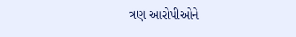ત્રણ આરોપીઓને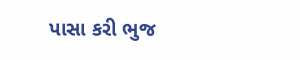પાસા કરી ભુજ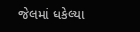જેલમાં ધકેલ્યા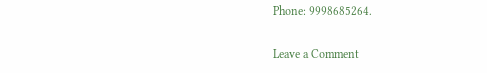Phone: 9998685264.

Leave a Comment